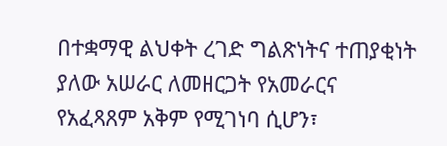በተቋማዊ ልህቀት ረገድ ግልጽነትና ተጠያቂነት ያለው አሠራር ለመዘርጋት የአመራርና የአፈጻጸም አቅም የሚገነባ ሲሆን፣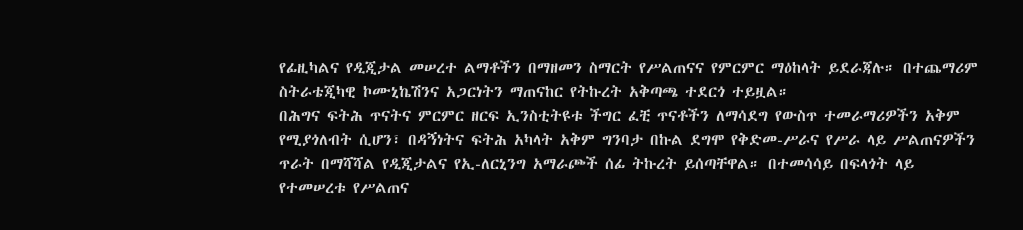የፊዚካልና የዲጂታል መሠረተ ልማቶችን በማዘመን ስማርት የሥልጠናና የምርምር ማዕከላት ይደራጃሉ። በተጨማሪም ስትራቴጂካዊ ኮሙኒኬሽንና አጋርነትን ማጠናከር የትኩረት አቅጣጫ ተደርጎ ተይዟል።
በሕግና ፍትሕ ጥናትና ምርምር ዘርፍ ኢንስቲትዩቱ ችግር ፈቺ ጥናቶችን ለማሳደግ የውስጥ ተመራማሪዎችን አቅም የሚያጎለብት ሲሆን፣ በዳኝነትና ፍትሕ አካላት አቅም ግንባታ በኩል ደግሞ የቅድመ-ሥራና የሥራ ላይ ሥልጠናዎችን ጥራት በማሻሻል የዲጂታልና የኢ-ለርኒንግ አማራጮች ሰፊ ትኩረት ይሰጣቸዋል። በተመሳሳይ በፍላጎት ላይ የተመሠረቱ የሥልጠና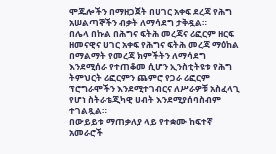ሞጁሎችን በማዘጋጀት በሀገር አቀፍ ደረጃ የሕግ አሠልጣኞችን ብቃት ለማሳደግ ታቅዷል።
በሌላ በኩል በሕግና ፍትሕ መረጃና ሪፎርም ዘርፍ ዘመናዊና ሀገር አቀፍ የሕግና ፍትሕ መረጃ ማዕከል በማልማት የመረጃ ክምችትን ለማሳደግ እንደሚሰራ የተጠቆመ ሲሆን ኢንስቲትዩቱ የሕግ ትምህርት ሪፎርምን ጨምሮ የጋራ ሪፎርም ፕሮግራሞችን እንደሚተገብርና ለሥራዎቹ አስፈላጊ የሆነ ስትራቴጂካዊ ሀብት እንደሚያሰባስብም ተገልጿል።
በውይይቱ ማጠቃለያ ላይ የተቋሙ ከፍተኛ አመራሮች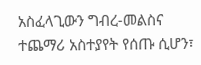አስፈላጊውን ግብረ-መልስና ተጨማሪ አስተያየት የሰጡ ሲሆን፣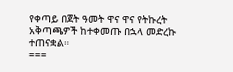የቀጣይ በጀት ዓመት ዋና ዋና የትኩረት አቅጣጫዎች ከተቀመጡ በኋላ መድረኩ ተጠናቋል።
===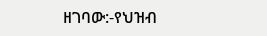ዘገባው:-የህዝብ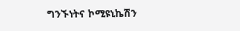ግንኙነትና ኮሚዩኒኬሽን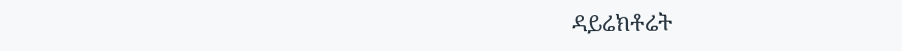ዳይሬክቶሬት